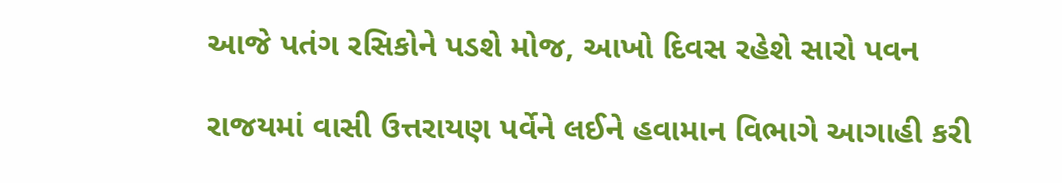આજે પતંગ રસિકોને પડશે મોજ, આખો દિવસ રહેશે સારો પવન

રાજયમાં વાસી ઉત્તરાયણ પર્વેને લઈને હવામાન વિભાગે આગાહી કરી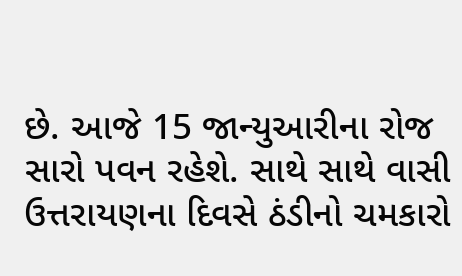છે. આજે 15 જાન્યુઆરીના રોજ સારો પવન રહેશે. સાથે સાથે વાસી ઉત્તરાયણના દિવસે ઠંડીનો ચમકારો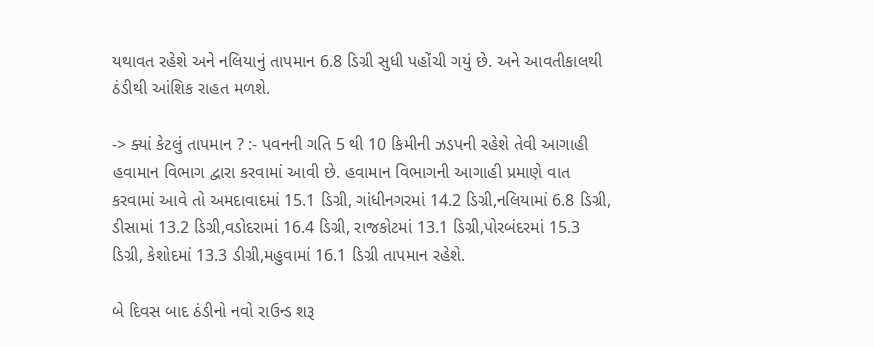યથાવત રહેશે અને નલિયાનું તાપમાન 6.8 ડિગ્રી સુધી પહોંચી ગયું છે. અને આવતીકાલથી ઠંડીથી આંશિક રાહત મળશે.

-> ક્યાં કેટલું તાપમાન ? :- પવનની ગતિ 5 થી 10 કિમીની ઝડપની રહેશે તેવી આગાહી હવામાન વિભાગ દ્વારા કરવામાં આવી છે. હવામાન વિભાગની આગાહી પ્રમાણે વાત કરવામાં આવે તો અમદાવાદમાં 15.1 ડિગ્રી, ગાંધીનગરમાં 14.2 ડિગ્રી,નલિયામાં 6.8 ડિગ્રી, ડીસામાં 13.2 ડિગ્રી,વડોદરામાં 16.4 ડિગ્રી, રાજકોટમાં 13.1 ડિગ્રી,પોરબંદરમાં 15.3 ડિગ્રી, કેશોદમાં 13.3 ડીગ્રી,મહુવામાં 16.1 ડિગ્રી તાપમાન રહેશે.

બે દિવસ બાદ ઠંડીનો નવો રાઉન્ડ શરૂ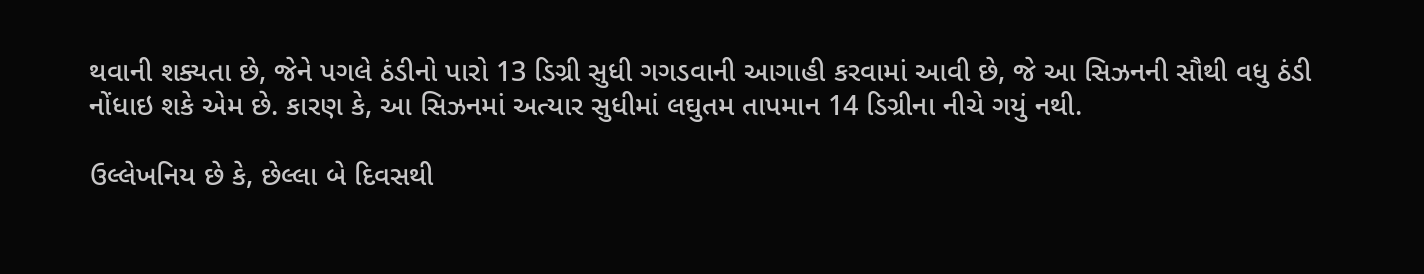થવાની શક્યતા છે, જેને પગલે ઠંડીનો પારો 13 ડિગ્રી સુધી ગગડવાની આગાહી કરવામાં આવી છે, જે આ સિઝનની સૌથી વધુ ઠંડી નોંધાઇ શકે એમ છે. કારણ કે, આ સિઝનમાં અત્યાર સુધીમાં લઘુતમ તાપમાન 14 ડિગ્રીના નીચે ગયું નથી.

ઉલ્લેખનિય છે કે, છેલ્લા બે દિવસથી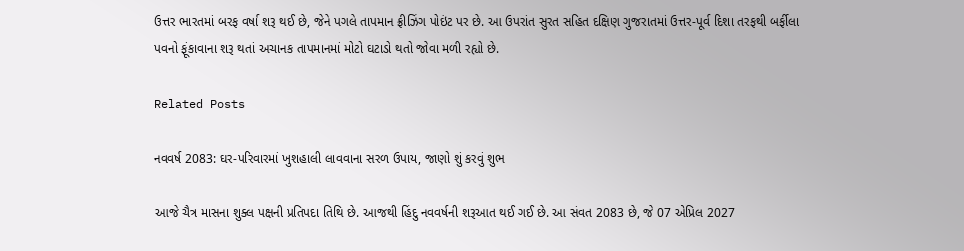ઉત્તર ભારતમાં બરફ વર્ષા શરૂ થઈ છે, જેને પગલે તાપમાન ફ્રીઝિંગ પોઇંટ પર છે. આ ઉપરાંત સુરત સહિત દક્ષિણ ગુજરાતમાં ઉત્તર-પૂર્વ દિશા તરફથી બર્ફીલા પવનો ફૂંકાવાના શરૂ થતાં અચાનક તાપમાનમાં મોટો ઘટાડો થતો જોવા મળી રહ્યો છે.

Related Posts

નવવર્ષ 2083: ઘર-પરિવારમાં ખુશહાલી લાવવાના સરળ ઉપાય, જાણો શું કરવું શુભ

આજે ચૈત્ર માસના શુક્લ પક્ષની પ્રતિપદા તિથિ છે. આજથી હિંદુ નવવર્ષની શરૂઆત થઈ ગઈ છે. આ સંવત 2083 છે, જે 07 એપ્રિલ 2027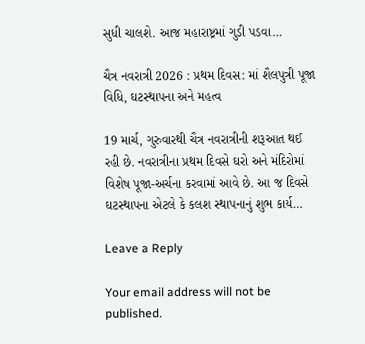સુધી ચાલશે. આજ મહારાષ્ટ્રમાં ગુડી પડવા…

ચૈત્ર નવરાત્રી 2026 : પ્રથમ દિવસ: માં શૈલપુત્રી પૂજા વિધિ, ઘટસ્થાપના અને મહત્વ

19 માર્ચ, ગુરુવારથી ચૈત્ર નવરાત્રીની શરૂઆત થઈ રહી છે. નવરાત્રીના પ્રથમ દિવસે ઘરો અને મંદિરોમાં વિશેષ પૂજા-અર્ચના કરવામાં આવે છે. આ જ દિવસે ઘટસ્થાપના એટલે કે કલશ સ્થાપનાનું શુભ કાર્ય…

Leave a Reply

Your email address will not be published.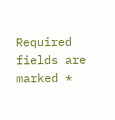Required fields are marked *